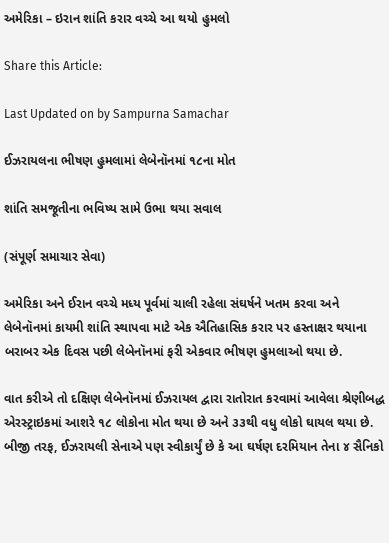અમેરિકા – ઇરાન શાંતિ કરાર વચ્ચે આ થયો હુમલો

Share this Article:

Last Updated on by Sampurna Samachar

ઈઝરાયલના ભીષણ હુમલામાં લેબેનૉનમાં ૧૮ના મોત

શાંતિ સમજૂતીના ભવિષ્ય સામે ઉભા થયા સવાલ

(સંપૂર્ણ સમાચાર સેવા)

અમેરિકા અને ઈરાન વચ્ચે મધ્ય પૂર્વમાં ચાલી રહેલા સંઘર્ષને ખતમ કરવા અને લેબેનૉનમાં કાયમી શાંતિ સ્થાપવા માટે એક ઐતિહાસિક કરાર પર હસ્તાક્ષર થયાના બરાબર એક દિવસ પછી લેબેનૉનમાં ફરી એકવાર ભીષણ હુમલાઓ થયા છે.

વાત કરીએ તો દક્ષિણ લેબેનૉનમાં ઈઝરાયલ દ્વારા રાતોરાત કરવામાં આવેલા શ્રેણીબદ્ધ એરસ્ટ્રાઇકમાં આશરે ૧૮ લોકોના મોત થયા છે અને ૩૩થી વધુ લોકો ઘાયલ થયા છે. બીજી તરફ, ઈઝરાયલી સેનાએ પણ સ્વીકાર્યું છે કે આ ઘર્ષણ દરમિયાન તેના ૪ સૈનિકો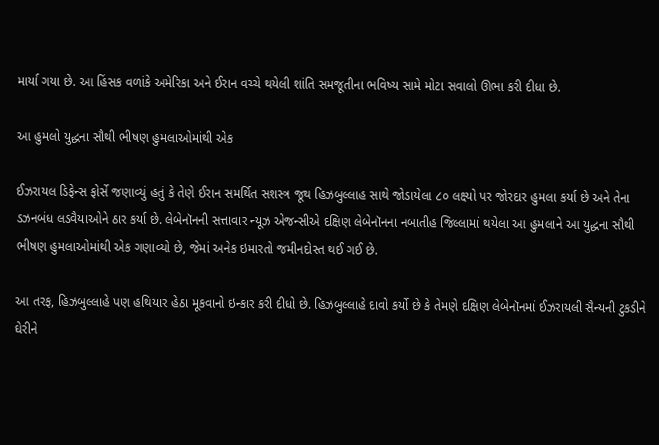માર્યા ગયા છે. આ હિંસક વળાંકે અમેરિકા અને ઈરાન વચ્ચે થયેલી શાંતિ સમજૂતીના ભવિષ્ય સામે મોટા સવાલો ઊભા કરી દીધા છે.

આ હુમલો યુદ્ધના સૌથી ભીષણ હુમલાઓમાંથી એક

ઈઝરાયલ ડિફેન્સ ફોર્સે જણાવ્યું હતું કે તેણે ઈરાન સમર્થિત સશસ્ત્ર જૂથ હિઝબુલ્લાહ સાથે જોડાયેલા ૮૦ લક્ષ્યો પર જોરદાર હુમલા કર્યા છે અને તેના ડઝનબંધ લડવૈયાઓને ઠાર કર્યા છે. લેબેનૉનની સત્તાવાર ન્યૂઝ એજન્સીએ દક્ષિણ લેબેનૉનના નબાતીહ જિલ્લામાં થયેલા આ હુમલાને આ યુદ્ધના સૌથી ભીષણ હુમલાઓમાંથી એક ગણાવ્યો છે, જેમાં અનેક ઇમારતો જમીનદોસ્ત થઈ ગઈ છે.

આ તરફ, હિઝબુલ્લાહે પણ હથિયાર હેઠા મૂકવાનો ઇન્કાર કરી દીધો છે. હિઝબુલ્લાહે દાવો કર્યો છે કે તેમણે દક્ષિણ લેબેનૉનમાં ઈઝરાયલી સૈન્યની ટુકડીને ઘેરીને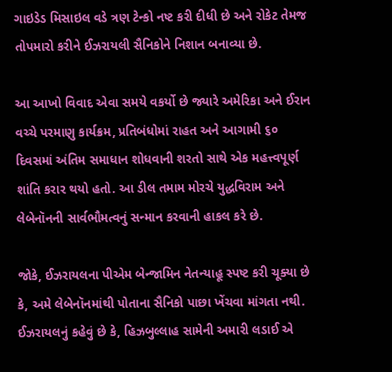ગાઇડેડ મિસાઇલ વડે ત્રણ ટેન્કો નષ્ટ કરી દીધી છે અને રોકેટ તેમજ તોપમારો કરીને ઈઝરાયલી સૈનિકોને નિશાન બનાવ્યા છે.

આ આખો વિવાદ એવા સમયે વકર્યો છે જ્યારે અમેરિકા અને ઈરાન વચ્ચે પરમાણુ કાર્યક્રમ, પ્રતિબંધોમાં રાહત અને આગામી ૬૦ દિવસમાં અંતિમ સમાધાન શોધવાની શરતો સાથે એક મહત્ત્વપૂર્ણ શાંતિ કરાર થયો હતો. આ ડીલ તમામ મોરચે યુદ્ધવિરામ અને લેબેનૉનની સાર્વભૌમત્વનું સન્માન કરવાની હાકલ કરે છે.

જોકે, ઈઝરાયલના પીએમ બેન્જામિન નેતન્યાહૂ સ્પષ્ટ કરી ચૂક્યા છે કે, અમે લેબેનૉનમાંથી પોતાના સૈનિકો પાછા ખેંચવા માંગતા નથી. ઈઝરાયલનું કહેવું છે કે, હિઝબુલ્લાહ સામેની અમારી લડાઈ એ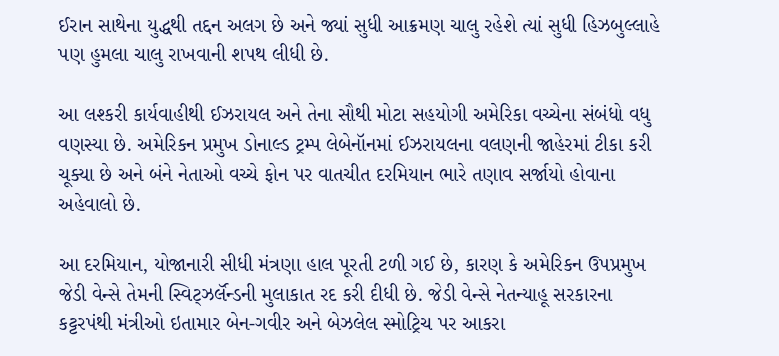ઈરાન સાથેના યુદ્ધથી તદ્દન અલગ છે અને જ્યાં સુધી આક્રમણ ચાલુ રહેશે ત્યાં સુધી હિઝબુલ્લાહે પણ હુમલા ચાલુ રાખવાની શપથ લીધી છે.

આ લશ્કરી કાર્યવાહીથી ઈઝરાયલ અને તેના સૌથી મોટા સહયોગી અમેરિકા વચ્ચેના સંબંધો વધુ વણસ્યા છે. અમેરિકન પ્રમુખ ડોનાલ્ડ ટ્રમ્પ લેબેનૉનમાં ઈઝરાયલના વલણની જાહેરમાં ટીકા કરી ચૂક્યા છે અને બંને નેતાઓ વચ્ચે ફોન પર વાતચીત દરમિયાન ભારે તણાવ સર્જાયો હોવાના અહેવાલો છે.

આ દરમિયાન, યોજાનારી સીધી મંત્રણા હાલ પૂરતી ટળી ગઈ છે, કારણ કે અમેરિકન ઉપપ્રમુખ જેડી વેન્સે તેમની સ્વિટ્ઝર્લૅન્ડની મુલાકાત રદ કરી દીધી છે. જેડી વેન્સે નેતન્યાહૂ સરકારના કટ્ટરપંથી મંત્રીઓ ઇતામાર બેન-ગવીર અને બેઝલેલ સ્મોટ્રિચ પર આકરા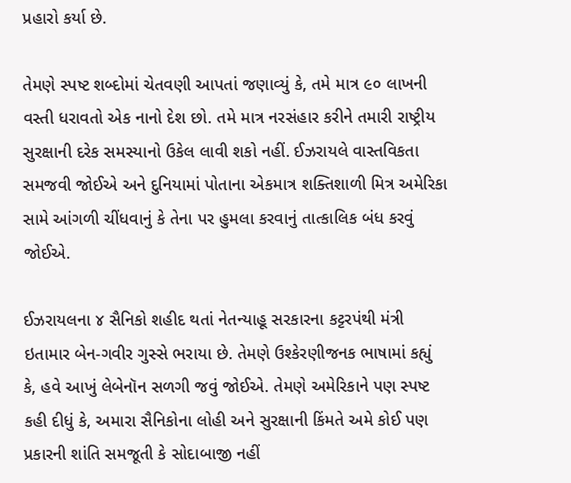પ્રહારો કર્યા છે.

તેમણે સ્પષ્ટ શબ્દોમાં ચેતવણી આપતાં જણાવ્યું કે, તમે માત્ર ૯૦ લાખની વસ્તી ધરાવતો એક નાનો દેશ છો. તમે માત્ર નરસંહાર કરીને તમારી રાષ્ટ્રીય સુરક્ષાની દરેક સમસ્યાનો ઉકેલ લાવી શકો નહીં. ઈઝરાયલે વાસ્તવિકતા સમજવી જોઈએ અને દુનિયામાં પોતાના એકમાત્ર શક્તિશાળી મિત્ર અમેરિકા સામે આંગળી ચીંધવાનું કે તેના પર હુમલા કરવાનું તાત્કાલિક બંધ કરવું જોઈએ.

ઈઝરાયલના ૪ સૈનિકો શહીદ થતાં નેતન્યાહૂ સરકારના કટ્ટરપંથી મંત્રી ઇતામાર બેન-ગવીર ગુસ્સે ભરાયા છે. તેમણે ઉશ્કેરણીજનક ભાષામાં કહ્યું કે, હવે આખું લેબેનૉન સળગી જવું જોઈએ. તેમણે અમેરિકાને પણ સ્પષ્ટ કહી દીધું કે, અમારા સૈનિકોના લોહી અને સુરક્ષાની કિંમતે અમે કોઈ પણ પ્રકારની શાંતિ સમજૂતી કે સોદાબાજી નહીં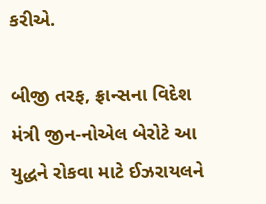કરીએ.

બીજી તરફ, ફ્રાન્સના વિદેશ મંત્રી જીન-નોએલ બેરોટે આ યુદ્ધને રોકવા માટે ઈઝરાયલને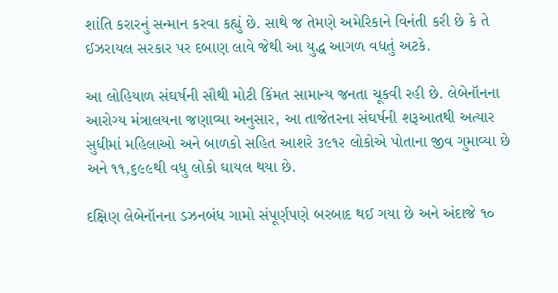શાંતિ કરારનું સન્માન કરવા કહ્યું છે. સાથે જ તેમણે અમેરિકાને વિનંતી કરી છે કે તે ઈઝરાયલ સરકાર પર દબાણ લાવે જેથી આ યુદ્ધ આગળ વધતું અટકે.

આ લોહિયાળ સંઘર્ષની સૌથી મોટી કિંમત સામાન્ય જનતા ચૂકવી રહી છે. લેબેનૉનના આરોગ્ય મંત્રાલયના જણાવ્યા અનુસાર, આ તાજેતરના સંઘર્ષની શરૂઆતથી અત્યાર સુધીમાં મહિલાઓ અને બાળકો સહિત આશરે ૩૯૧૨ લોકોએ પોતાના જીવ ગુમાવ્યા છે અને ૧૧,૬૯૯થી વધુ લોકો ઘાયલ થયા છે.

દક્ષિણ લેબેનૉનના ડઝનબંધ ગામો સંપૂર્ણપણે બરબાદ થઈ ગયા છે અને અંદાજે ૧૦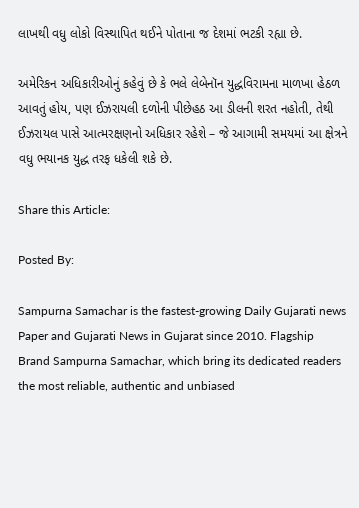લાખથી વધુ લોકો વિસ્થાપિત થઈને પોતાના જ દેશમાં ભટકી રહ્યા છે.

અમેરિકન અધિકારીઓનું કહેવું છે કે ભલે લેબેનૉન યુદ્ધવિરામના માળખા હેઠળ આવતું હોય, પણ ઈઝરાયલી દળોની પીછેહઠ આ ડીલની શરત નહોતી, તેથી ઈઝરાયલ પાસે આત્મરક્ષણનો અધિકાર રહેશે – જે આગામી સમયમાં આ ક્ષેત્રને વધુ ભયાનક યુદ્ધ તરફ ધકેલી શકે છે.

Share this Article:

Posted By:

Sampurna Samachar is the fastest-growing Daily Gujarati news Paper and Gujarati News in Gujarat since 2010. Flagship Brand Sampurna Samachar, which bring its dedicated readers the most reliable, authentic and unbiased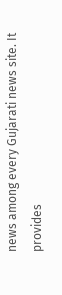news among every Gujarati news site. It provides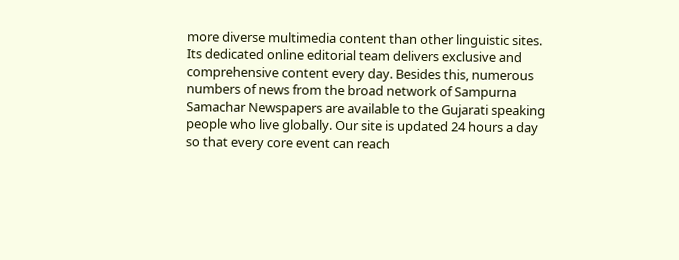more diverse multimedia content than other linguistic sites. Its dedicated online editorial team delivers exclusive and comprehensive content every day. Besides this, numerous numbers of news from the broad network of Sampurna Samachar Newspapers are available to the Gujarati speaking people who live globally. Our site is updated 24 hours a day so that every core event can reach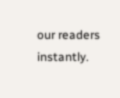our readers instantly.